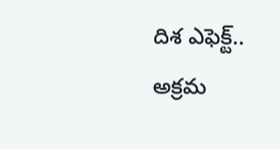దిశ ఎఫెక్ట్.. అక్ర‌మ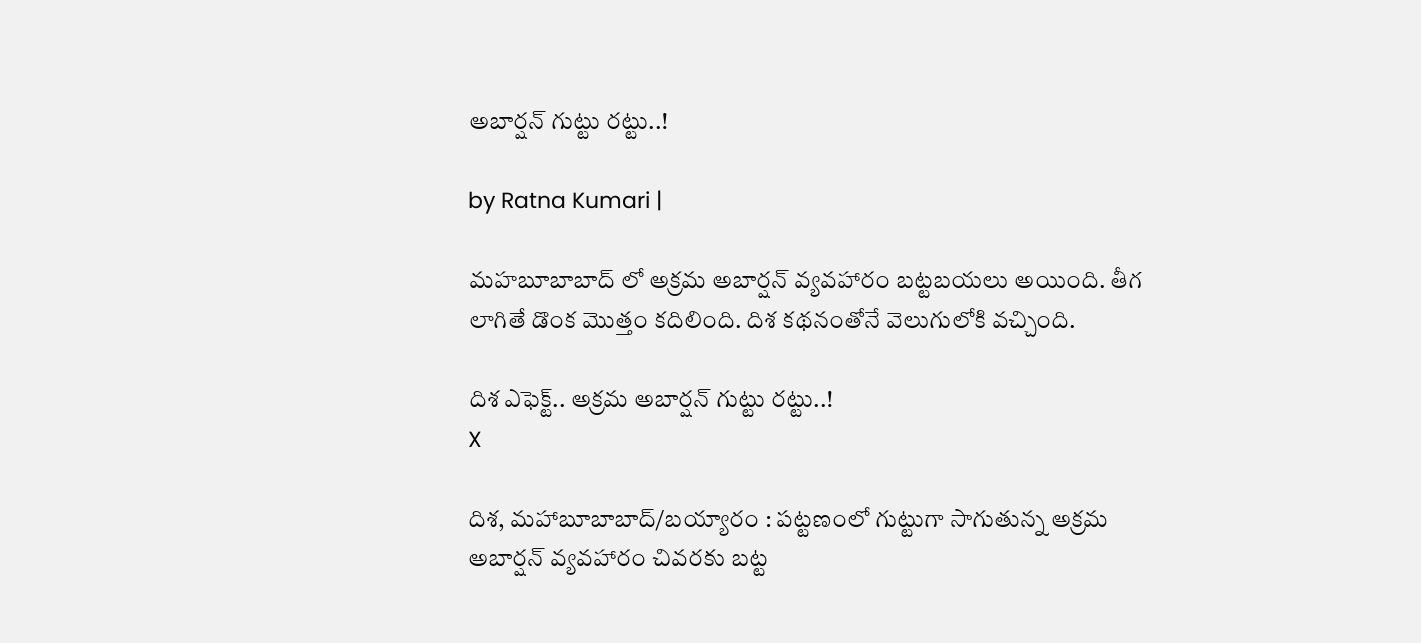అబార్ష‌న్ గుట్టు ర‌ట్టు..!

by Ratna Kumari |

మ‌హ‌బూబాబాద్ లో అక్ర‌మ అబార్ష‌న్ వ్య‌వ‌హారం బ‌ట్ట‌బ‌య‌లు అయింది. తీగ లాగితే డొంక మొత్తం క‌దిలింది. దిశ క‌థ‌నంతోనే వెలుగులోకి వ‌చ్చింది.

దిశ ఎఫెక్ట్.. అక్ర‌మ అబార్ష‌న్ గుట్టు ర‌ట్టు..!
X

దిశ, మహాబూబాబాద్/బయ్యారం : పట్టణంలో గుట్టుగా సాగుతున్న అక్రమ అబార్షన్ వ్యవహారం చివరకు బట్ట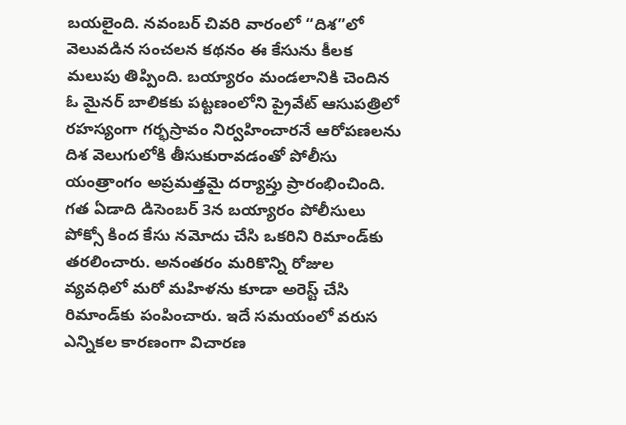బయలైంది. నవంబర్ చివరి వారంలో “దిశ”లో వెలువడిన సంచలన కథనం ఈ కేసును కీలక మలుపు తిప్పింది. బయ్యారం మండలానికి చెందిన ఓ మైనర్ బాలికకు పట్టణంలోని ప్రైవేట్ ఆసుపత్రిలో రహస్యంగా గర్భస్రావం నిర్వహించారనే ఆరోపణలను దిశ వెలుగులోకి తీసుకురావడంతో పోలీసు యంత్రాంగం అప్రమత్తమై దర్యాప్తు ప్రారంభించింది. గ‌త ఏడాది డిసెంబర్ 3న బయ్యారం పోలీసులు పోక్సో కింద కేసు నమోదు చేసి ఒకరిని రిమాండ్‌కు తరలించారు. అనంతరం మరికొన్ని రోజుల వ్యవధిలో మరో మహిళను కూడా అరెస్ట్ చేసి రిమాండ్‌కు పంపించారు. ఇదే సమయంలో వరుస ఎన్నికల కారణంగా విచారణ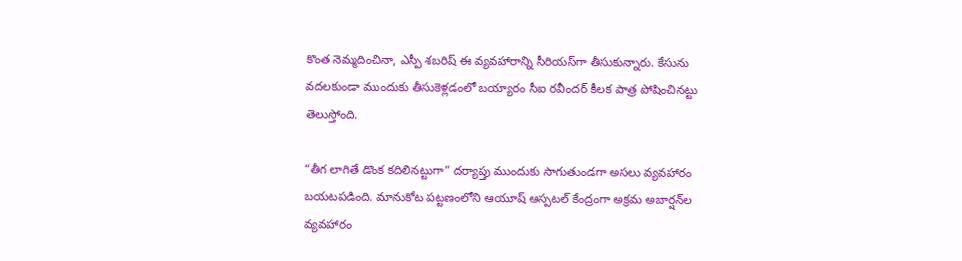కొంత నెమ్మదించినా, ఎస్పీ శబరిష్ ఈ వ్యవహారాన్ని సీరియస్‌గా తీసుకున్నారు. కేసును వదలకుండా ముందుకు తీసుకెళ్లడంలో బయ్యారం సీఐ రవీందర్ కీలక పాత్ర పోషించినట్టు తెలుస్తోంది.

“తీగ లాగితే డొంక కదిలినట్టుగా” దర్యాప్తు ముందుకు సాగుతుండగా అసలు వ్యవహారం బయటపడింది. మానుకోట పట్టణంలోని ఆయూష్ ఆస్పటల్ కేంద్రంగా అక్రమ అబార్షన్‌ల వ్యవహారం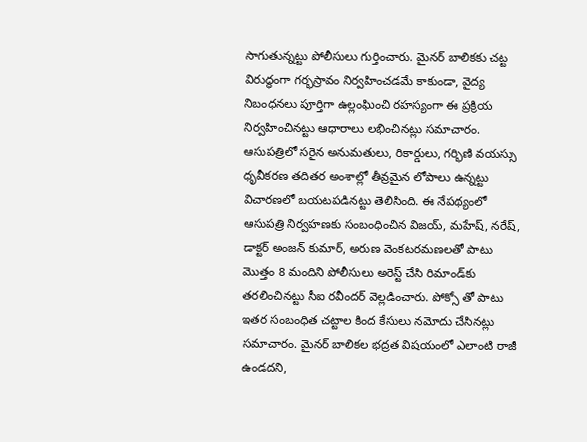సాగుతున్నట్టు పోలీసులు గుర్తించారు. మైనర్ బాలికకు చట్ట విరుద్ధంగా గర్భస్రావం నిర్వహించడమే కాకుండా, వైద్య నిబంధనలు పూర్తిగా ఉల్లంఘించి రహస్యంగా ఈ ప్రక్రియ నిర్వహించినట్టు ఆధారాలు లభించినట్లు సమాచారం. ఆసుపత్రిలో సరైన అనుమతులు, రికార్డులు, గర్భిణి వయస్సు ధృవీకరణ తదితర అంశాల్లో తీవ్రమైన లోపాలు ఉన్నట్టు విచారణలో బయటపడినట్టు తెలిసింది. ఈ నేపథ్యంలో ఆసుపత్రి నిర్వహణకు సంబంధించిన విజయ్, మహేష్, నరేష్, డాక్టర్ అంజన్ కుమార్, అరుణ వెంకటరమణలతో పాటు మొత్తం 8 మందిని పోలీసులు అరెస్ట్ చేసి రిమాండ్‌కు తరలించినట్టు సీఐ రవీందర్ వెల్లడించారు. పోక్సో తో పాటు ఇతర సంబంధిత చట్టాల కింద కేసులు నమోదు చేసినట్లు సమాచారం. మైనర్ బాలికల భద్రత విషయంలో ఎలాంటి రాజీ ఉండదని,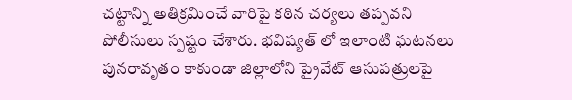చట్టాన్ని అతిక్రమించే వారిపై కఠిన చర్యలు తప్పవని పోలీసులు స్పష్టం చేశారు. భవిష్యత్ లో ఇలాంటి ఘటనలు పునరావృతం కాకుండా జిల్లాలోని ప్రైవేట్ ఆసుపత్రులపై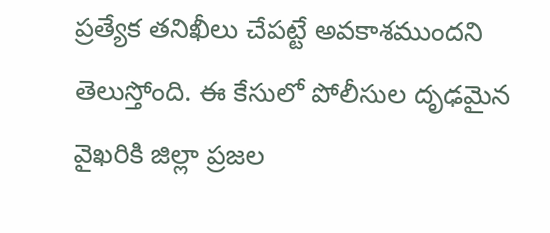ప్రత్యేక తనిఖీలు చేపట్టే అవకాశముందని తెలుస్తోంది. ఈ కేసులో పోలీసుల దృఢ‌మైన వైఖరికి జిల్లా ప్రజల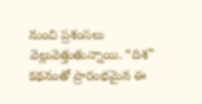నుంచి ప్రశంసలు వెల్లువెత్తుతున్నాయి. “దిశ” కథనంతో ప్రారంభమైన ఈ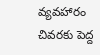వ్యవహారం చివరకు పెద్ద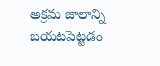అక్రమ జాలాన్ని బయటపెట్టడం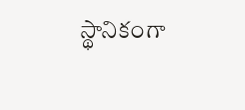స్థానికంగా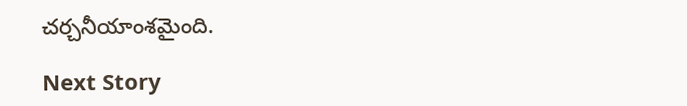చర్చనీయాంశమైంది.

Next Story